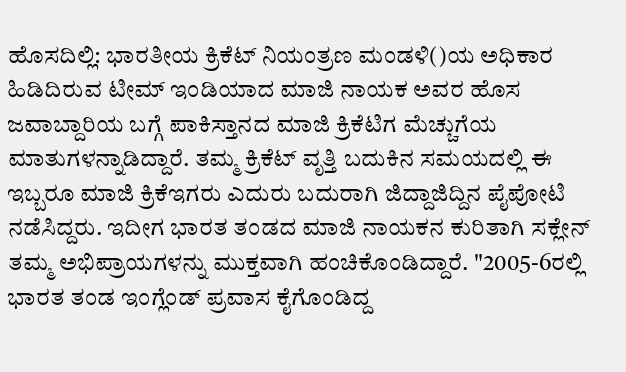ಹೊಸದಿಲ್ಲಿ: ಭಾರತೀಯ ಕ್ರಿಕೆಟ್ ನಿಯಂತ್ರಣ ಮಂಡಳಿ()ಯ ಅಧಿಕಾರ ಹಿಡಿದಿರುವ ಟೀಮ್ ಇಂಡಿಯಾದ ಮಾಜಿ ನಾಯಕ ಅವರ ಹೊಸ ಜವಾಬ್ದಾರಿಯ ಬಗ್ಗೆ ಪಾಕಿಸ್ತಾನದ ಮಾಜಿ ಕ್ರಿಕೆಟಿಗ ಮೆಚ್ಚುಗೆಯ ಮಾತುಗಳನ್ನಾಡಿದ್ದಾರೆ. ತಮ್ಮ ಕ್ರಿಕೆಟ್ ವೃತ್ತಿ ಬದುಕಿನ ಸಮಯದಲ್ಲಿ ಈ ಇಬ್ಬರೂ ಮಾಜಿ ಕ್ರಿಕೆಇಗರು ಎದುರು ಬದುರಾಗಿ ಜಿದ್ದಾಜಿದ್ದಿನ ಪೈಪೋಟಿ ನಡೆಸಿದ್ದರು. ಇದೀಗ ಭಾರತ ತಂಡದ ಮಾಜಿ ನಾಯಕನ ಕುರಿತಾಗಿ ಸಕ್ಲೇನ್ ತಮ್ಮ ಅಭಿಪ್ರಾಯಗಳನ್ನು ಮುಕ್ತವಾಗಿ ಹಂಚಿಕೊಂಡಿದ್ದಾರೆ. "2005-6ರಲ್ಲಿ ಭಾರತ ತಂಡ ಇಂಗ್ಲೆಂಡ್ ಪ್ರವಾಸ ಕೈಗೊಂಡಿದ್ದ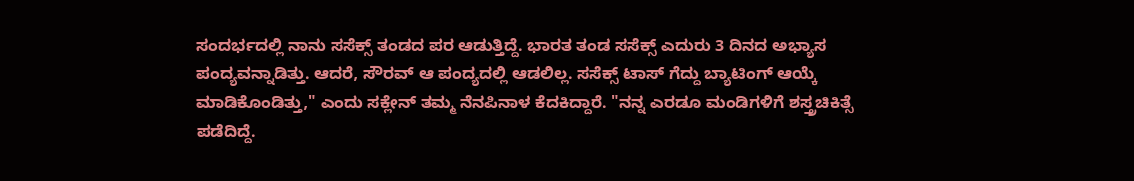ಸಂದರ್ಭದಲ್ಲಿ ನಾನು ಸಸೆಕ್ಸ್ ತಂಡದ ಪರ ಆಡುತ್ತಿದ್ದೆ. ಭಾರತ ತಂಡ ಸಸೆಕ್ಸ್ ಎದುರು 3 ದಿನದ ಅಭ್ಯಾಸ ಪಂದ್ಯವನ್ನಾಡಿತ್ತು. ಆದರೆ, ಸೌರವ್ ಆ ಪಂದ್ಯದಲ್ಲಿ ಆಡಲಿಲ್ಲ. ಸಸೆಕ್ಸ್ ಟಾಸ್ ಗೆದ್ದು ಬ್ಯಾಟಿಂಗ್ ಆಯ್ಕೆ ಮಾಡಿಕೊಂಡಿತ್ತು," ಎಂದು ಸಕ್ಲೇನ್ ತಮ್ಮ ನೆನಪಿನಾಳ ಕೆದಕಿದ್ದಾರೆ. "ನನ್ನ ಎರಡೂ ಮಂಡಿಗಳಿಗೆ ಶಸ್ತ್ರಚಿಕಿತ್ಸೆ ಪಡೆದಿದ್ದೆ.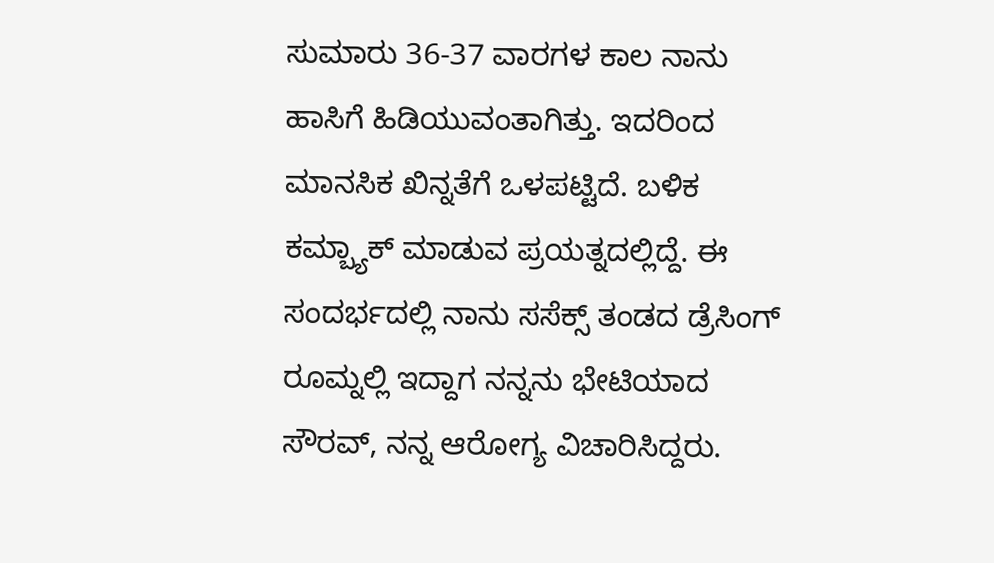ಸುಮಾರು 36-37 ವಾರಗಳ ಕಾಲ ನಾನು ಹಾಸಿಗೆ ಹಿಡಿಯುವಂತಾಗಿತ್ತು. ಇದರಿಂದ ಮಾನಸಿಕ ಖಿನ್ನತೆಗೆ ಒಳಪಟ್ಟಿದೆ. ಬಳಿಕ ಕಮ್ಬ್ಯಾಕ್ ಮಾಡುವ ಪ್ರಯತ್ನದಲ್ಲಿದ್ದೆ. ಈ ಸಂದರ್ಭದಲ್ಲಿ ನಾನು ಸಸೆಕ್ಸ್ ತಂಡದ ಡ್ರೆಸಿಂಗ್ ರೂಮ್ನಲ್ಲಿ ಇದ್ದಾಗ ನನ್ನನು ಭೇಟಿಯಾದ ಸೌರವ್, ನನ್ನ ಆರೋಗ್ಯ ವಿಚಾರಿಸಿದ್ದರು.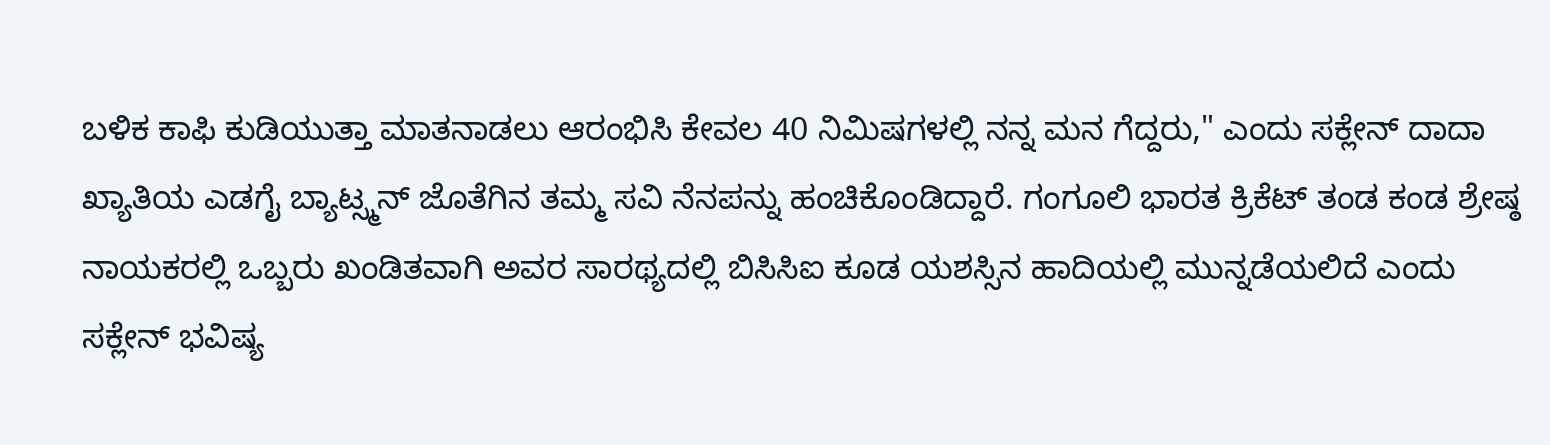ಬಳಿಕ ಕಾಫಿ ಕುಡಿಯುತ್ತಾ ಮಾತನಾಡಲು ಆರಂಭಿಸಿ ಕೇವಲ 40 ನಿಮಿಷಗಳಲ್ಲಿ ನನ್ನ ಮನ ಗೆದ್ದರು," ಎಂದು ಸಕ್ಲೇನ್ ದಾದಾ ಖ್ಯಾತಿಯ ಎಡಗೈ ಬ್ಯಾಟ್ಸ್ಮನ್ ಜೊತೆಗಿನ ತಮ್ಮ ಸವಿ ನೆನಪನ್ನು ಹಂಚಿಕೊಂಡಿದ್ದಾರೆ. ಗಂಗೂಲಿ ಭಾರತ ಕ್ರಿಕೆಟ್ ತಂಡ ಕಂಡ ಶ್ರೇಷ್ಠ ನಾಯಕರಲ್ಲಿ ಒಬ್ಬರು ಖಂಡಿತವಾಗಿ ಅವರ ಸಾರಥ್ಯದಲ್ಲಿ ಬಿಸಿಸಿಐ ಕೂಡ ಯಶಸ್ಸಿನ ಹಾದಿಯಲ್ಲಿ ಮುನ್ನಡೆಯಲಿದೆ ಎಂದು ಸಕ್ಲೇನ್ ಭವಿಷ್ಯ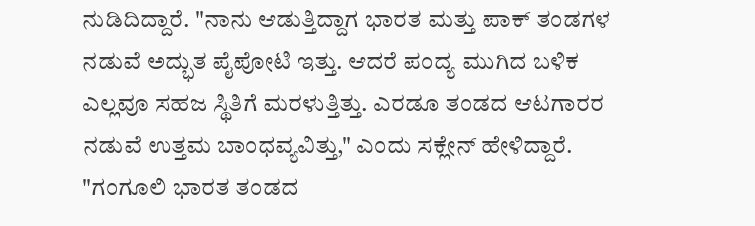ನುಡಿದಿದ್ದಾರೆ. "ನಾನು ಆಡುತ್ತಿದ್ದಾಗ ಭಾರತ ಮತ್ತು ಪಾಕ್ ತಂಡಗಳ ನಡುವೆ ಅದ್ಭುತ ಪೈಪೋಟಿ ಇತ್ತು. ಆದರೆ ಪಂದ್ಯ ಮುಗಿದ ಬಳಿಕ ಎಲ್ಲವೂ ಸಹಜ ಸ್ಥಿತಿಗೆ ಮರಳುತ್ತಿತ್ತು. ಎರಡೂ ತಂಡದ ಆಟಗಾರರ ನಡುವೆ ಉತ್ತಮ ಬಾಂಧವ್ಯವಿತ್ತು," ಎಂದು ಸಕ್ಲೇನ್ ಹೇಳಿದ್ದಾರೆ. "ಗಂಗೂಲಿ ಭಾರತ ತಂಡದ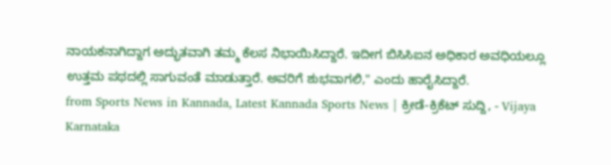ನಾಯಕನಾಗಿದ್ದಾಗ ಅದ್ಭುತವಾಗಿ ತಮ್ಮ ಕೆಲಸ ನಿಭಾಯಿಸಿದ್ದಾರೆ. ಇದೀಗ ಬಿಸಿಸಿಐನ ಅಧಿಕಾರ ಅವಧಿಯಲ್ಲೂ ಉತ್ತಮ ಪಥದಲ್ಲಿ ಸಾಗುವಂತೆ ಮಾಡುತ್ತಾರೆ. ಅವರಿಗೆ ಶುಭವಾಗಲಿ," ಎಂದು ಹಾರೈಸಿದ್ದಾರೆ.
from Sports News in Kannada, Latest Kannada Sports News | ಕ್ರೀಡೆ-ಕ್ರಿಕೆಟ್ ಸುದ್ದಿ, - Vijaya Karnataka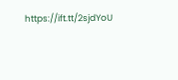https://ift.tt/2sjdYoU